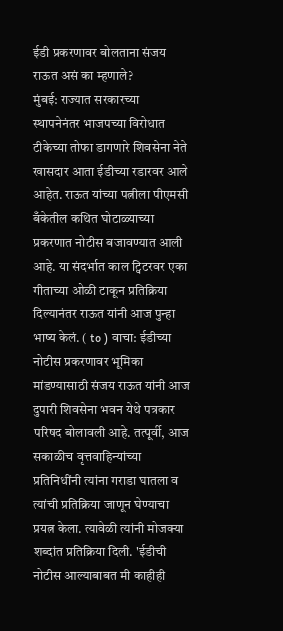ईडी प्रकरणावर बोलताना संजय राऊत असं का म्हणाले?
मुंबई: राज्यात सरकारच्या स्थापनेनंतर भाजपच्या विरोधात टीकेच्या तोफा डागणारे शिवसेना नेते खासदार आता ईडीच्या रडारवर आले आहेत. राऊत यांच्या पत्नीला पीएमसी बँकेतील कथित घोटाळ्याच्या प्रकरणात नोटीस बजावण्यात आली आहे. या संदर्भात काल ट्विटरवर एका गीताच्या ओळी टाकून प्रतिक्रिया दिल्यानंतर राऊत यांनी आज पुन्हा भाष्य केलं. ( to ) वाचा: ईडीच्या नोटीस प्रकरणावर भूमिका मांडण्यासाठी संजय राऊत यांनी आज दुपारी शिवसेना भवन येथे पत्रकार परिषद बोलावली आहे. तत्पूर्वी, आज सकाळीच वृत्तवाहिन्यांच्या प्रतिनिधींनी त्यांना गराडा घातला व त्यांची प्रतिक्रिया जाणून घेण्याचा प्रयत्न केला. त्यावेळी त्यांनी मोजक्या शब्दांत प्रतिक्रिया दिली. 'ईडीची नोटीस आल्याबाबत मी काहीही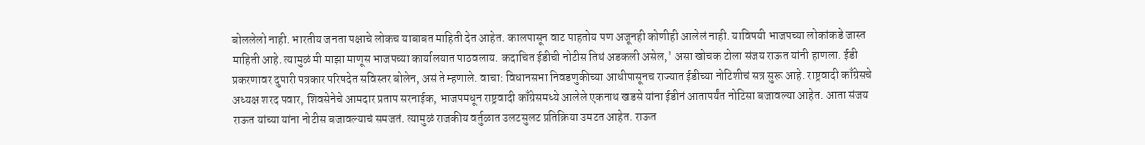बोललेलो नाही. भारतीय जनता पक्षाचे लोकच याबाबत माहिती देत आहेत. कालपासून वाट पाहतोय पण अजूनही कोणीही आलेलं नाही. याविषयी भाजपच्या लोकांकडे जास्त माहिती आहे. त्यामुळं मी माझा माणूस भाजपच्या कार्यालयात पाठवलाय. कदाचित ईडीची नोटीस तिथं अडकली असेल,' असा खोचक टोला संजय राऊत यांनी हाणला. ईडी प्रकरणावर दुपारी पत्रकार परिषदेत सविस्तर बोलेन, असं ते म्हणाले. वाचा: विधानसभा निवडणुकीच्या आधीपासूनच राज्यात ईडीच्या नोटिशीचं सत्र सुरू आहे. राष्ट्रवादी काँग्रेसचे अध्यक्ष शरद पवार, शिवसेनेचे आमदार प्रताप सरनाईक, भाजपमधून राष्ट्रवादी काँग्रेसमध्ये आलेले एकनाथ खडसे यांना ईडीनं आतापर्यंत नोटिसा बजावल्या आहेत. आता संजय राऊत यांच्या यांना नोटीस बजावल्याचं समजतं. त्यामुळं राजकीय वर्तुळात उलटसुलट प्रतिक्रिया उमटत आहेत. राऊत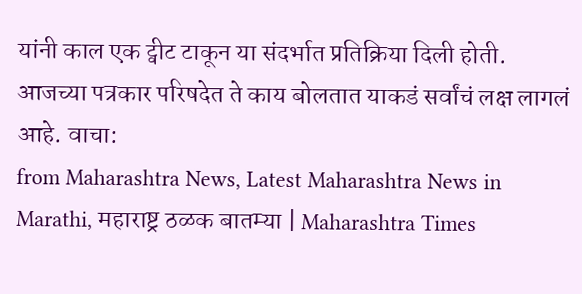यांनी काल एक ट्वीट टाकून या संदर्भात प्रतिक्रिया दिली होती. आजच्या पत्रकार परिषदेत ते काय बोलतात याकडं सर्वांचं लक्ष लागलं आहे. वाचा:
from Maharashtra News, Latest Maharashtra News in Marathi, महाराष्ट्र ठळक बातम्या | Maharashtra Times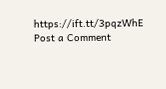https://ift.tt/3pqzWhE
Post a Comment